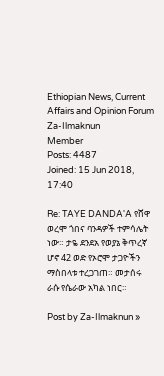Ethiopian News, Current Affairs and Opinion Forum
Za-Ilmaknun
Member
Posts: 4487
Joined: 15 Jun 2018, 17:40

Re: TAYE DANDA'A የሸዋ ወረሞ ጎበና ባንዳዎች ተምሳሌት ነው። ታዬ ደንደአ የወያኔ ቅጥረኛ ሆኖ 42 ወድ የኦሮሞ ታጋዮችን ማስበላቱ ተረጋገጠ። መታሰሩ ራሱ የሴራው አካል ነበር።

Post by Za-Ilmaknun »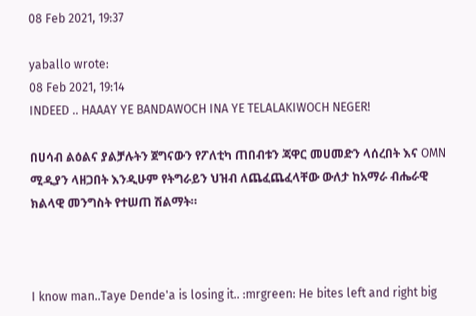08 Feb 2021, 19:37

yaballo wrote:
08 Feb 2021, 19:14
INDEED .. HAAAY YE BANDAWOCH INA YE TELALAKIWOCH NEGER!

በሀሳብ ልዕልና ያልቻሉትን ጀግናውን የፖለቲካ ጠበብቱን ጃዋር መሀመድን ላሰረበት እና OMN ሚዲያን ላዘጋበት እንዲሁም የትግራይን ህዝብ ለጨፈጨፈላቸው ውለታ ከአማራ ብሔራዊ ክልላዊ መንግስት የተሠጠ ሽልማት።



I know man..Taye Dende'a is losing it.. :mrgreen: He bites left and right big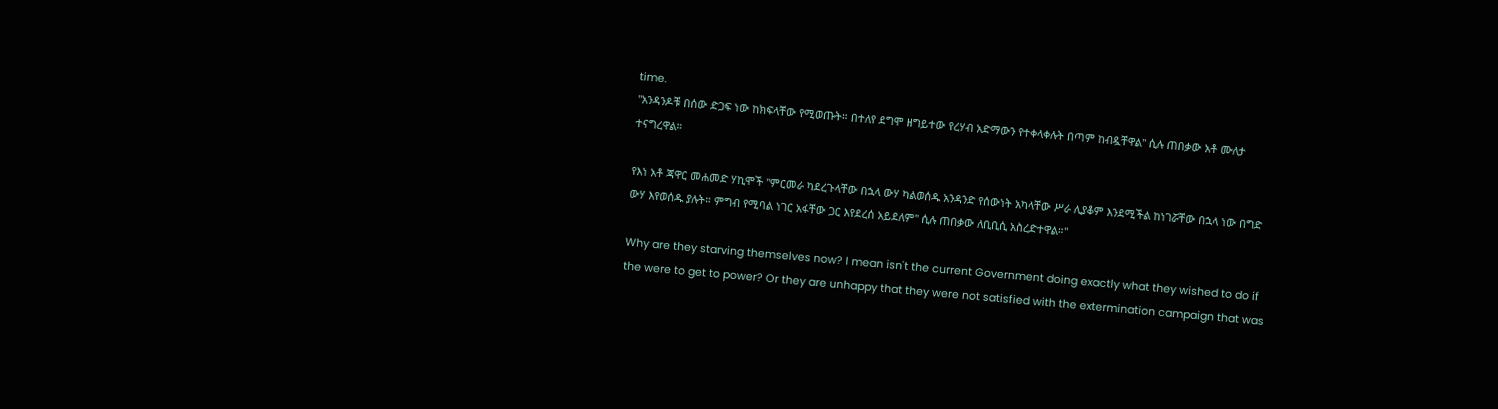time.
"አንዳንዶቹ በሰው ድጋፍ ነው ከክፍላቸው የሚወጡት። በተለየ ደግሞ ዘግይተው የረሃብ አድማውን የተቀላቀሉት በጣም ከብዷቸዋል" ሲሉ ጠበቃው አቶ ሙለታ ተናግረዋል።

የእነ አቶ ጃዋር መሐመድ ሃኪሞች "ምርመራ ካደረጉላቸው በኋላ ውሃ ካልወሰዱ አንዳንድ የሰውነት አካላቸው ሥራ ሊያቆም እንደሚችል ከነገሯቸው በኋላ ነው በግድ ውሃ እየወሰዱ ያሉት። ምግብ የሚባል ነገር አፋቸው ጋር እየደረሰ አይደለም" ሲሉ ጠበቃው ለቢቢሲ አስረድተዋል።"

Why are they starving themselves now? I mean isn't the current Government doing exactly what they wished to do if the were to get to power? Or they are unhappy that they were not satisfied with the extermination campaign that was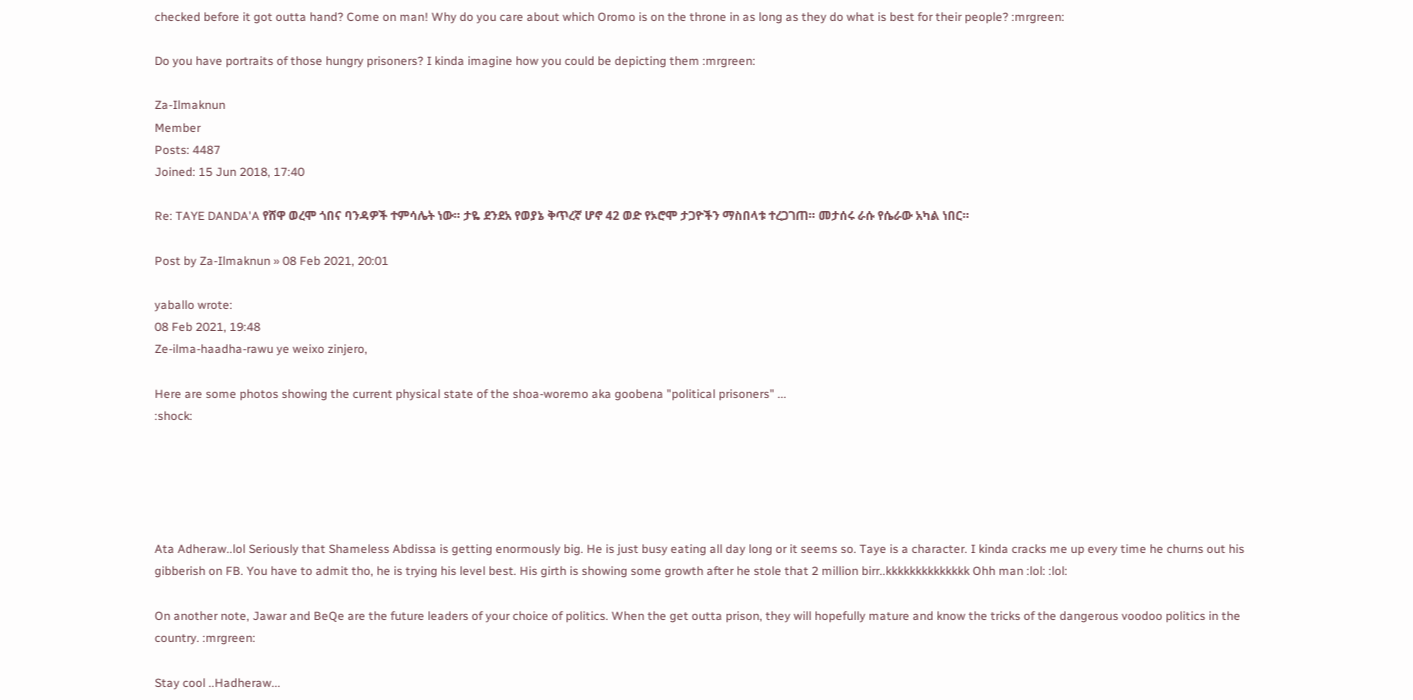checked before it got outta hand? Come on man! Why do you care about which Oromo is on the throne in as long as they do what is best for their people? :mrgreen:

Do you have portraits of those hungry prisoners? I kinda imagine how you could be depicting them :mrgreen:

Za-Ilmaknun
Member
Posts: 4487
Joined: 15 Jun 2018, 17:40

Re: TAYE DANDA'A የሸዋ ወረሞ ጎበና ባንዳዎች ተምሳሌት ነው። ታዬ ደንደአ የወያኔ ቅጥረኛ ሆኖ 42 ወድ የኦሮሞ ታጋዮችን ማስበላቱ ተረጋገጠ። መታሰሩ ራሱ የሴራው አካል ነበር።

Post by Za-Ilmaknun » 08 Feb 2021, 20:01

yaballo wrote:
08 Feb 2021, 19:48
Ze-ilma-haadha-rawu ye weixo zinjero,

Here are some photos showing the current physical state of the shoa-woremo aka goobena "political prisoners" ...
:shock:





Ata Adheraw..lol Seriously that Shameless Abdissa is getting enormously big. He is just busy eating all day long or it seems so. Taye is a character. I kinda cracks me up every time he churns out his gibberish on FB. You have to admit tho, he is trying his level best. His girth is showing some growth after he stole that 2 million birr..kkkkkkkkkkkkkk Ohh man :lol: :lol:

On another note, Jawar and BeQe are the future leaders of your choice of politics. When the get outta prison, they will hopefully mature and know the tricks of the dangerous voodoo politics in the country. :mrgreen:

Stay cool ..Hadheraw...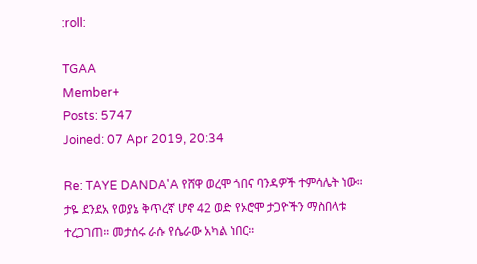:roll:

TGAA
Member+
Posts: 5747
Joined: 07 Apr 2019, 20:34

Re: TAYE DANDA'A የሸዋ ወረሞ ጎበና ባንዳዎች ተምሳሌት ነው። ታዬ ደንደአ የወያኔ ቅጥረኛ ሆኖ 42 ወድ የኦሮሞ ታጋዮችን ማስበላቱ ተረጋገጠ። መታሰሩ ራሱ የሴራው አካል ነበር።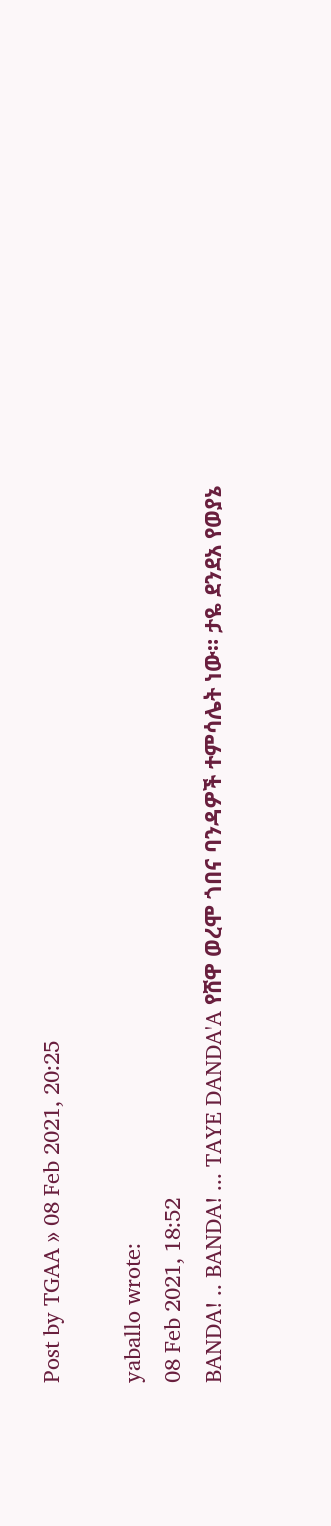Post by TGAA » 08 Feb 2021, 20:25

yaballo wrote:
08 Feb 2021, 18:52
BANDA! .. BANDA! ... TAYE DANDA'A የሸዋ ወረሞ ጎበና ባንዳዎች ተምሳሌት ነው። ታዬ ደንደአ የወያኔ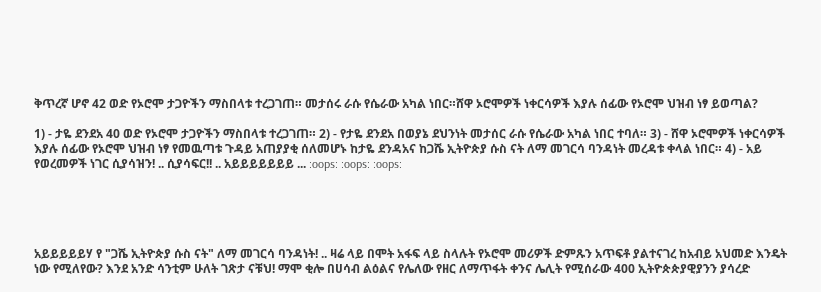ቅጥረኛ ሆኖ 42 ወድ የኦሮሞ ታጋዮችን ማስበላቱ ተረጋገጠ። መታሰሩ ራሱ የሴራው አካል ነበር።ሸዋ ኦሮሞዎች ነቀርሳዎች እያሉ ሰፊው የኦሮሞ ህዝብ ነፃ ይወጣል?

1) - ታዬ ደንደአ 40 ወድ የኦሮሞ ታጋዮችን ማስበላቱ ተረጋገጠ። 2) - የታዬ ደንደአ በወያኔ ደህንነት መታሰር ራሱ የሴራው አካል ነበር ተባለ። 3) - ሸዋ ኦሮሞዎች ነቀርሳዎች እያሉ ሰፊው የኦሮሞ ህዝብ ነፃ የመዉጣቱ ጉዳይ አጠያያቂ ሰለመሆኑ ከታዬ ደንዳአና ከጋሼ ኢትዮጵያ ሱስ ናት ለማ መገርሳ ባንዳነት መረዳቱ ቀላል ነበር። 4) - አይ የወረመዎች ነገር ሲያሳዝን! .. ሲያሳፍር!! .. አይይይይይይይ ... :oops: :oops: :oops:





አይይይይይሃ የ "ጋሼ ኢትዮጵያ ሱስ ናት" ለማ መገርሳ ባንዳነት! .. ዛሬ ላይ በሞት አፋፍ ላይ ስላሉት የኦሮሞ መሪዎች ድምጹን አጥፍቶ ያልተናገረ ከአብይ አህመድ እንዴት ነው የሚለየው? እንደ አንድ ሳንቲም ሁለት ገጽታ ናቹህ! ማሞ ቂሎ በሀሳብ ልዕልና የሌለው የዘር ለማጥፋት ቀንና ሌሊት የሚሰራው 400 ኢትዮጵጵያዊያንን ያሳረድ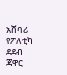አሸባሪ የፖለቲካ ደደብ ጃዋር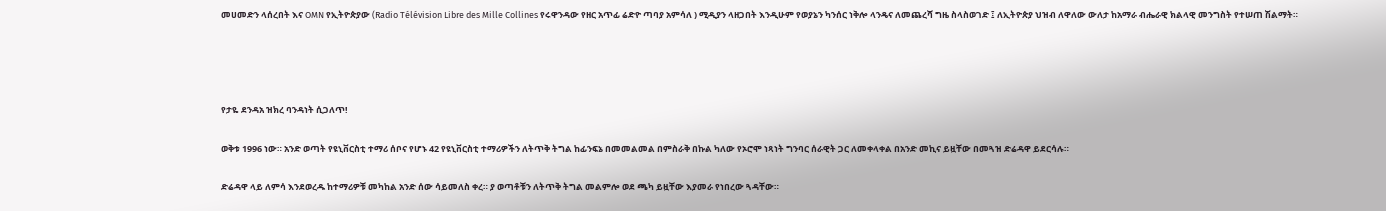መሀመድን ላሰረበት እና OMN የኢትዮጵያው (Radio Télévision Libre des Mille Collines የሩዋንዳው የዘር አጥፊ ሬድዮ ጣባያ አምሳለ ) ሚዲያን ላዘጋበት እንዲሁም የወያኔን ካንሰር ነቅሎ ላንዴና ለመጨረሻ ግዜ ስላስወገድ ፤ ለኢትዮጵያ ህዝብ ለዋለው ውለታ ከአማራ ብሔራዊ ክልላዊ መንግስት የተሠጠ ሽልማት።




የታዬ ደንዳአ ዝክረ ባንዳነት ሲጋለጥ!

ወቅቱ 1996 ነው። አንድ ወጣት የዩኒቨርስቲ ተማሪ ሰቦና የሆኑ 42 የዩኒቨርስቲ ተማሪዎችን ለትጥቅ ትግል ከፊንፍኔ በመመልመል በምስራቅ በኩል ካለው የኦሮሞ ነጻነት ግንባር ሰራዊት ጋር ለመቀላቀል በአንድ መኪና ይዟቸው በመጓዝ ድሬዳዋ ይደርሳሉ።

ድሬዳዋ ላይ ለምሳ እንደወረዱ ከተማሪዎቹ መካከል አንድ ሰው ሳይመለስ ቀረ። ያ ወጣቶቹን ለትጥቅ ትግል መልምሎ ወደ ጫካ ይዟቸው እያመራ የነበረው ጓዳቸው።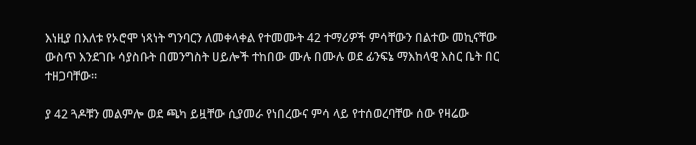እነዚያ በእለቱ የኦሮሞ ነጻነት ግንባርን ለመቀላቀል የተመሙት 42 ተማሪዎች ምሳቸውን በልተው መኪናቸው ውስጥ እንደገቡ ሳያስቡት በመንግስት ሀይሎች ተከበው ሙሉ በሙሉ ወደ ፊንፍኔ ማእከላዊ እስር ቤት በር ተዘጋባቸው።

ያ 42 ጓዶቹን መልምሎ ወደ ጫካ ይዟቸው ሲያመራ የነበረውና ምሳ ላይ የተሰወረባቸው ሰው የዛሬው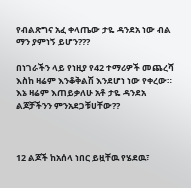የብልጽግና አፈ ቀላጤው ታዬ ዳንደአ ነው ብል ማን ያምነኝ ይሆን???

በነገራችን ላይ የነዚያ የ42 ተማሪዎች መጨረሻ እስከ ዛሬም እንቆቅልሽ እንደሆነ ነው የቀረው። እኔ ዛሬም እጠይቃለሁ አቶ ታዬ ዳንደአ ልጆቻችንን ምንአደጋቹሀቸው??



12 ልጆች ከአሰላ ነበር ይዟቸዉ የሄደዉ፣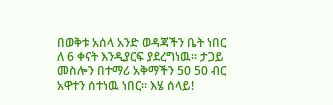በወቅቱ አሰላ አንድ ወዳጃችን ቤት ነበር ለ 6 ቀናት እንዲያርፍ ያደረግነዉ። ታጋይ መስሎን በተማሪ አቅማችን 50 50 ብር አዋተን ሰተነዉ ነበር። እሄ ሰላይ!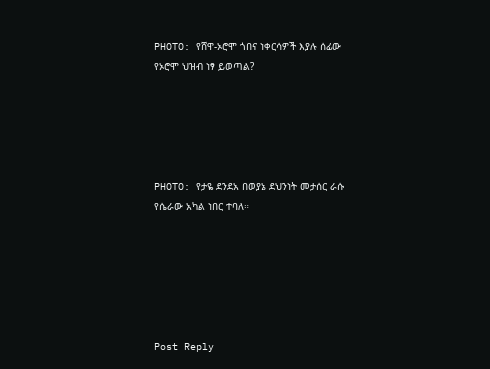PHOTO: የሸዋ-ኦሮሞ ጎበና ነቀርሳዎች እያሉ ሰፊው የኦሮሞ ህዝብ ነፃ ይወጣል?





PHOTO: የታዬ ደንደአ በወያኔ ደህንነት መታሰር ራሱ የሴራው አካል ነበር ተባለ።






Post Reply